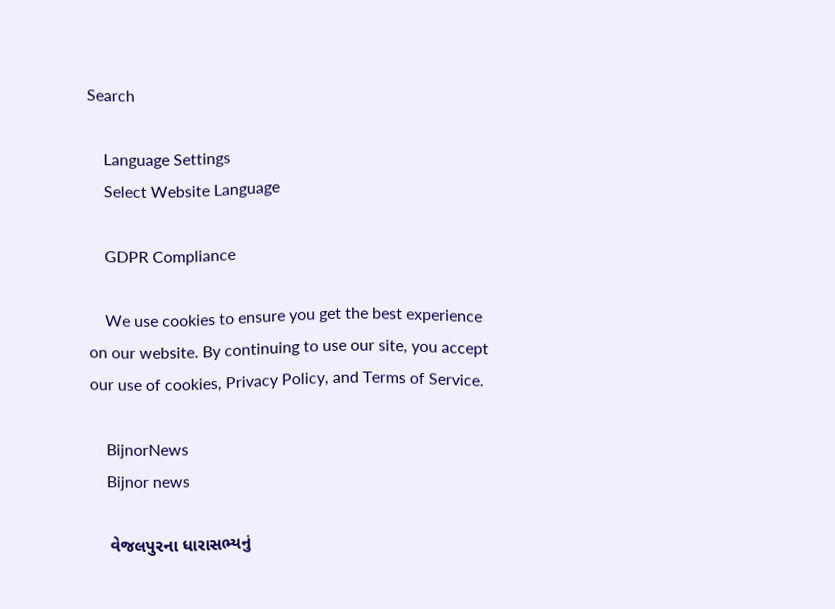Search

    Language Settings
    Select Website Language

    GDPR Compliance

    We use cookies to ensure you get the best experience on our website. By continuing to use our site, you accept our use of cookies, Privacy Policy, and Terms of Service.

    BijnorNews
    Bijnor news

    વેજલપુરના ધારાસભ્યનું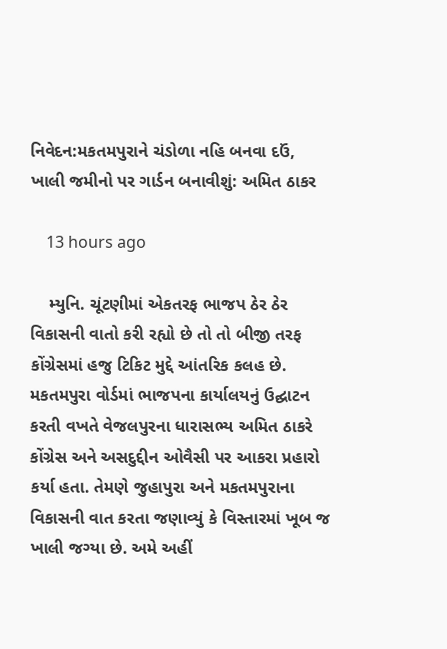નિવેદન:મકતમપુરાને ચંડોળા નહિ બનવા દઉં, ખાલી જમીનો પર ગાર્ડન બનાવીશું: અમિત ઠાકર

    13 hours ago

    મ્યુનિ. ચૂંટણીમાં એકતરફ ભાજપ ઠેર ઠેર વિકાસની વાતો કરી રહ્યો છે તો તો બીજી તરફ કોંગ્રેસમાં હજુ ટિકિટ મુદ્દે આંતરિક કલહ છે. મકતમપુરા વોર્ડમાં ભાજપના કાર્યાલયનું ઉદ્ઘાટન કરતી વખતે વેજલપુરના ધારાસભ્ય અમિત ઠાકરે કોંગ્રેસ અને અસદુદ્દીન ઓવૈસી પર આકરા પ્રહારો કર્યા હતા. તેમણે જુહાપુરા અને મકતમપુરાના વિકાસની વાત કરતા જણાવ્યું કે વિસ્તારમાં ખૂબ જ ખાલી જગ્યા છે. અમે અહીં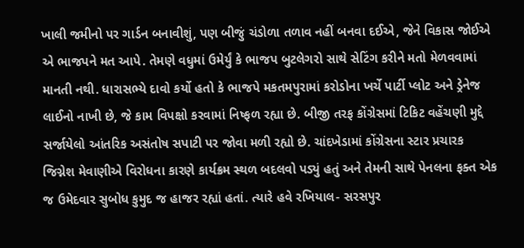ખાલી જમીનો પર ગાર્ડન બનાવીશું, પણ બીજું ચંડોળા તળાવ નહીં બનવા દઈએ, જેને વિકાસ જોઈએ એ ભાજપને મત આપે. તેમણે વધુમાં ઉમેર્યું કે ભાજપ બુટલેગરો સાથે સેટિંગ કરીને મતો મેળવવામાં માનતી નથી. ધારાસભ્યે દાવો કર્યો હતો કે ભાજપે મકતમપુરામાં કરોડોના ખર્ચે પાર્ટી પ્લોટ અને ડ્રેનેજ લાઈનો નાખી છે, જે કામ વિપક્ષો કરવામાં નિષ્ફળ રહ્યા છે. બીજી તરફ કોંગ્રેસમાં ટિકિટ વહેંચણી મુદ્દે સર્જાયેલો આંતરિક અસંતોષ સપાટી પર જોવા મળી રહ્યો છે. ચાંદખેડામાં કોંગ્રેસના સ્ટાર પ્રચારક જિગ્નેશ મેવાણીએ વિરોધના કારણે કાર્યક્રમ સ્થળ બદલવો પડ્યું હતું અને તેમની સાથે પેનલના ફક્ત એક જ ઉમેદવાર સુબોધ કુમુદ જ હાજર રહ્યાં હતાં. ત્યારે હવે રખિયાલ- સરસપુર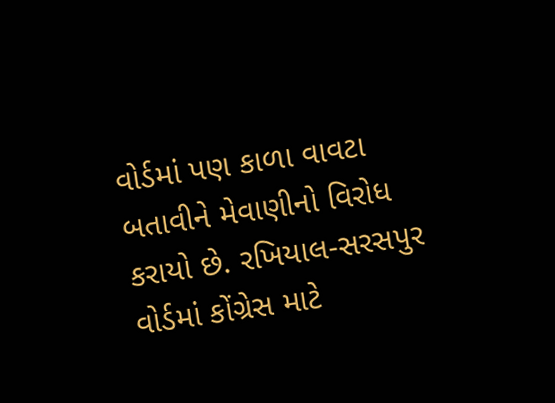વોર્ડમાં પણ કાળા વાવટા બતાવીને મેવાણીનો વિરોધ કરાયો છે. રખિયાલ-સરસપુર વોર્ડમાં કોંગ્રેસ માટે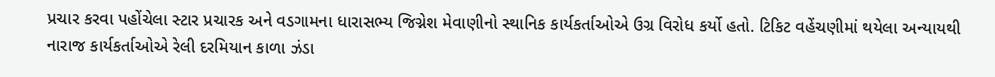પ્રચાર કરવા પહોંચેલા સ્ટાર પ્રચારક અને વડગામના ધારાસભ્ય જિગ્નેશ મેવાણીનો સ્થાનિક કાર્યકર્તાઓએ ઉગ્ર વિરોધ કર્યો હતો. ટિકિટ વહેંચણીમાં થયેલા અન્યાયથી નારાજ કાર્યકર્તાઓએ રેલી દરમિયાન કાળા ઝંડા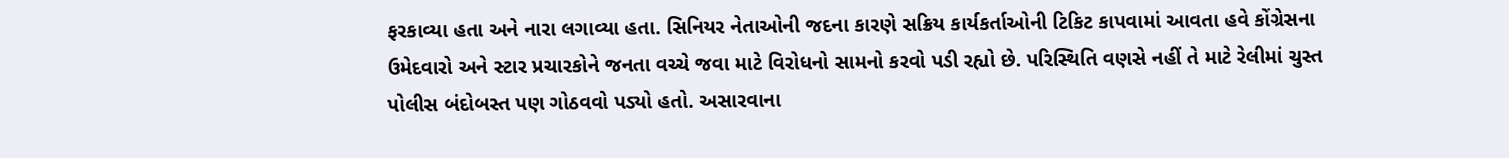ફરકાવ્યા હતા અને નારા લગાવ્યા હતા. સિનિયર નેતાઓની જદના કારણે સક્રિય કાર્યકર્તાઓની ટિકિટ કાપવામાં આવતા હવે કોંગ્રેસના ઉમેદવારો અને સ્ટાર પ્રચારકોને જનતા વચ્ચે જવા માટે વિરોધનો સામનો કરવો પડી રહ્યો છે. પરિસ્થિતિ વણસે નહીં તે માટે રેલીમાં ચુસ્ત પોલીસ બંદોબસ્ત પણ ગોઠવવો પડ્યો હતો. અસારવાના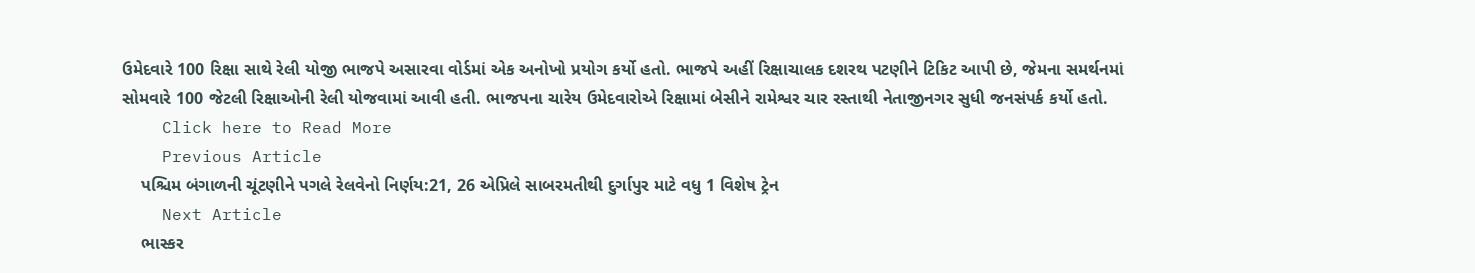ઉમેદવારે 100 રિક્ષા સાથે રેલી યોજી ભાજપે અસારવા વોર્ડમાં એક અનોખો પ્રયોગ કર્યો હતો. ભાજપે અહીં રિક્ષાચાલક દશરથ પટણીને ટિકિટ આપી છે, જેમના સમર્થનમાં સોમવારે 100 જેટલી રિક્ષાઓની રેલી યોજવામાં આવી હતી. ભાજપના ચારેય ઉમેદવારોએ રિક્ષામાં બેસીને રામેશ્વર ચાર રસ્તાથી નેતાજીનગર સુધી જનસંપર્ક કર્યો હતો.
    Click here to Read More
    Previous Article
    પશ્ચિમ બંગાળની ચૂંટણીને પગલે રેલવેનો નિર્ણય:21, 26 એપ્રિલે સાબરમતીથી દુર્ગાપુર માટે વધુ 1 વિશેષ ટ્રેન
    Next Article
    ભાસ્કર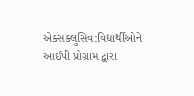એક્સક્લુસિવ:વિદ્યાર્થીઓને આઈપી પ્રોગ્રામ દ્વારા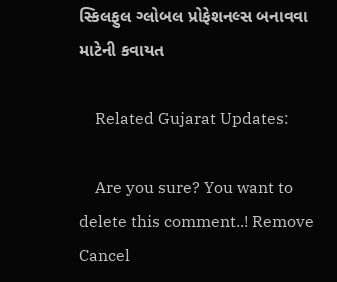સ્કિલફુલ ગ્લોબલ પ્રોફેશનલ્સ બનાવવા માટેની કવાયત

    Related Gujarat Updates:

    Are you sure? You want to delete this comment..! Remove Cancel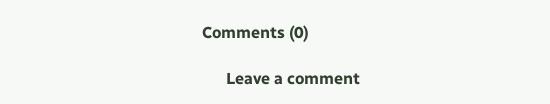Comments (0)

      Leave a comment